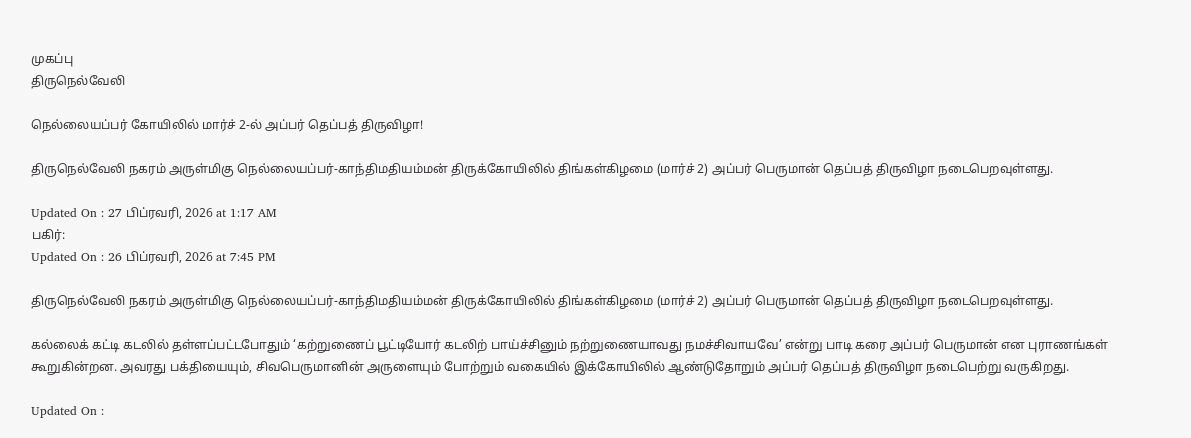முகப்பு
திருநெல்வேலி

நெல்லையப்பர் கோயிலில் மார்ச் 2-ல் அப்பர் தெப்பத் திருவிழா!

திருநெல்வேலி நகரம் அருள்மிகு நெல்லையப்பர்-காந்திமதியம்மன் திருக்கோயிலில் திங்கள்கிழமை (மார்ச் 2) அப்பர் பெருமான் தெப்பத் திருவிழா நடைபெறவுள்ளது.

Updated On : 27 பிப்ரவரி, 2026 at 1:17 AM
பகிர்:
Updated On : 26 பிப்ரவரி, 2026 at 7:45 PM

திருநெல்வேலி நகரம் அருள்மிகு நெல்லையப்பர்-காந்திமதியம்மன் திருக்கோயிலில் திங்கள்கிழமை (மார்ச் 2) அப்பர் பெருமான் தெப்பத் திருவிழா நடைபெறவுள்ளது.

கல்லைக் கட்டி கடலில் தள்ளப்பட்டபோதும் ‘கற்றுணைப் பூட்டியோர் கடலிற் பாய்ச்சினும் நற்றுணையாவது நமச்சிவாயவே’ என்று பாடி கரை அப்பர் பெருமான் என புராணங்கள் கூறுகின்றன. அவரது பக்தியையும், சிவபெருமானின் அருளையும் போற்றும் வகையில் இக்கோயிலில் ஆண்டுதோறும் அப்பர் தெப்பத் திருவிழா நடைபெற்று வருகிறது.

Updated On :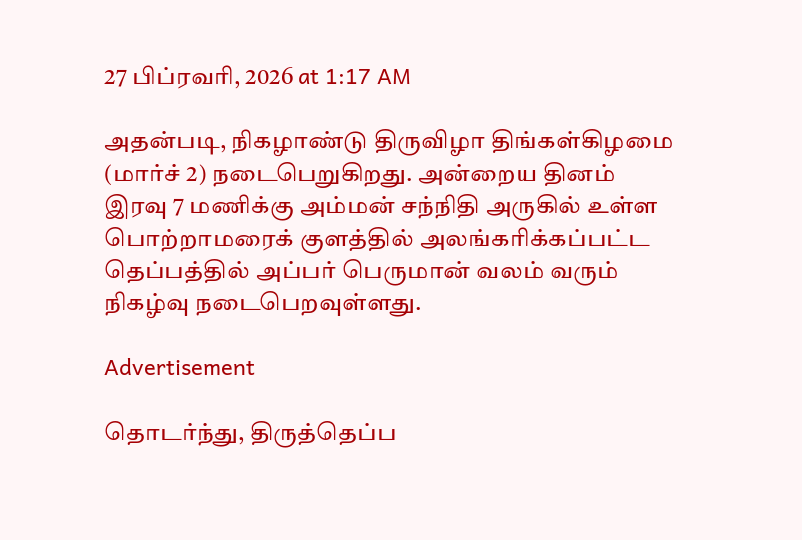27 பிப்ரவரி, 2026 at 1:17 AM

அதன்படி, நிகழாண்டு திருவிழா திங்கள்கிழமை (மார்ச் 2) நடைபெறுகிறது. அன்றைய தினம் இரவு 7 மணிக்கு அம்மன் சந்நிதி அருகில் உள்ள பொற்றாமரைக் குளத்தில் அலங்கரிக்கப்பட்ட தெப்பத்தில் அப்பர் பெருமான் வலம் வரும் நிகழ்வு நடைபெறவுள்ளது.

Advertisement

தொடர்ந்து, திருத்தெப்ப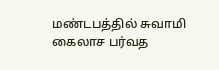மண்டபத்தில் சுவாமி கைலாச பர்வத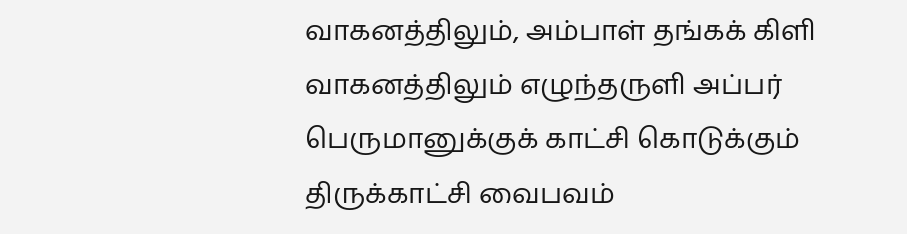வாகனத்திலும், அம்பாள் தங்கக் கிளி வாகனத்திலும் எழுந்தருளி அப்பர் பெருமானுக்குக் காட்சி கொடுக்கும் திருக்காட்சி வைபவம்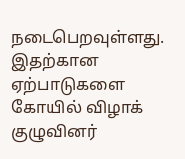நடைபெறவுள்ளது. இதற்கான ஏற்பாடுகளை கோயில் விழாக் குழுவினர்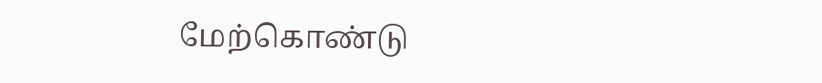மேற்கொண்டு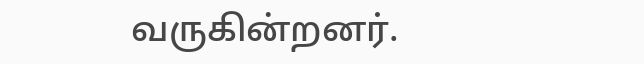வருகின்றனர்.